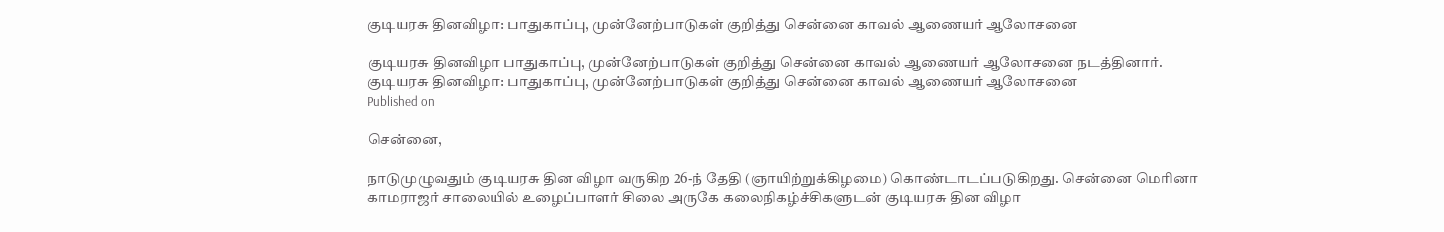குடியரசு தினவிழா: பாதுகாப்பு, முன்னேற்பாடுகள் குறித்து சென்னை காவல் ஆணையர் ஆலோசனை

குடியரசு தினவிழா பாதுகாப்பு, முன்னேற்பாடுகள் குறித்து சென்னை காவல் ஆணையர் ஆலோசனை நடத்தினார்.
குடியரசு தினவிழா: பாதுகாப்பு, முன்னேற்பாடுகள் குறித்து சென்னை காவல் ஆணையர் ஆலோசனை
Published on

சென்னை,

நாடுமுழுவதும் குடியரசு தின விழா வருகிற 26-ந் தேதி (ஞாயிற்றுக்கிழமை) கொண்டாடப்படுகிறது. சென்னை மெரினா காமராஜர் சாலையில் உழைப்பாளர் சிலை அருகே கலைநிகழ்ச்சிகளுடன் குடியரசு தின விழா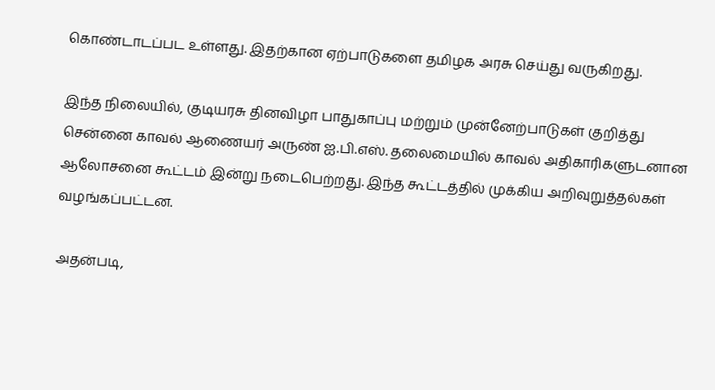கொண்டாடப்பட உள்ளது. இதற்கான ஏற்பாடுகளை தமிழக அரசு செய்து வருகிறது.

இந்த நிலையில், குடியரசு தினவிழா பாதுகாப்பு மற்றும் முன்னேற்பாடுகள் குறித்து சென்னை காவல் ஆணையர் அருண் ஐ.பி.எஸ். தலைமையில் காவல் அதிகாரிகளுடனான ஆலோசனை கூட்டம் இன்று நடைபெற்றது. இந்த கூட்டத்தில் முக்கிய அறிவுறுத்தல்கள் வழங்கப்பட்டன.

அதன்படி,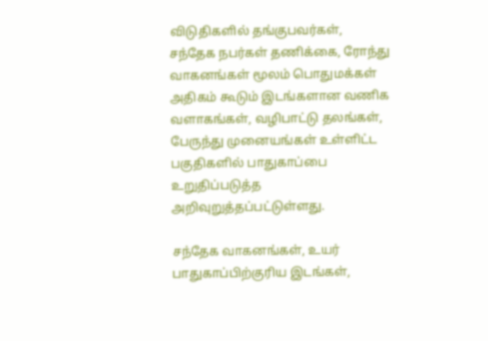விடுதிகளில் தங்குபவர்கள், சந்தேக நபர்கள் தணிக்கை, ரோந்து வாகனங்கள் மூலம் பொதுமக்கள் அதிகம் கூடும் இடங்களான வணிக வளாகங்கள், வழிபாட்டு தலங்கள், பேருந்து முனையங்கள் உள்ளிட்ட பகுதிகளில் பாதுகாப்பை உறுதிப்படுத்த அறிவுறுத்தப்பட்டுள்ளது.

சந்தேக வாகனங்கள், உயர் பாதுகாப்பிற்குரிய இடங்கள்,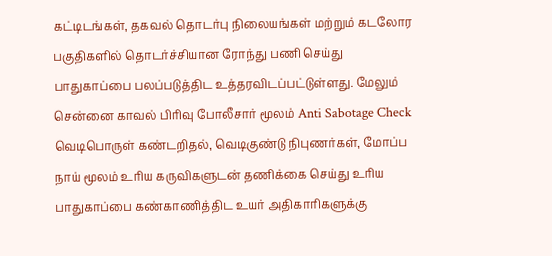கட்டிடங்கள், தகவல் தொடர்பு நிலையங்கள் மற்றும் கடலோர பகுதிகளில் தொடர்ச்சியான ரோந்து பணி செய்து பாதுகாப்பை பலப்படுத்திட உத்தரவிடப்பட்டுள்ளது. மேலும் சென்னை காவல் பிரிவு போலீசார் மூலம் Anti Sabotage Check வெடிபொருள் கண்டறிதல், வெடிகுண்டு நிபுணர்கள், மோப்ப நாய் மூலம் உரிய கருவிகளுடன் தணிக்கை செய்து உரிய பாதுகாப்பை கண்காணித்திட உயர் அதிகாரிகளுக்கு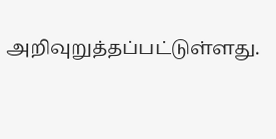அறிவுறுத்தப்பட்டுள்ளது.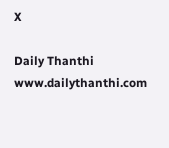X

Daily Thanthi
www.dailythanthi.com